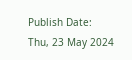Publish Date: Thu, 23 May 2024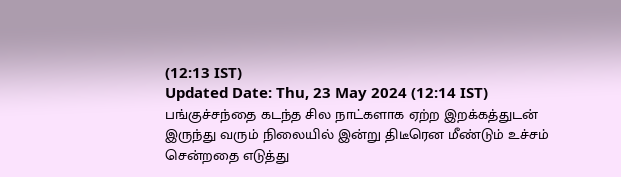(12:13 IST)
Updated Date: Thu, 23 May 2024 (12:14 IST)
பங்குச்சந்தை கடந்த சில நாட்களாக ஏற்ற இறக்கத்துடன் இருந்து வரும் நிலையில் இன்று திடீரென மீண்டும் உச்சம் சென்றதை எடுத்து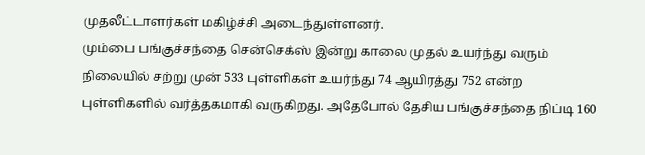முதலீட்டாளர்கள் மகிழ்ச்சி அடைந்துள்ளனர்.
மும்பை பங்குச்சந்தை சென்செக்ஸ் இன்று காலை முதல் உயர்ந்து வரும் நிலையில் சற்று முன் 533 புள்ளிகள் உயர்ந்து 74 ஆயிரத்து 752 என்ற புள்ளிகளில் வர்த்தகமாகி வருகிறது. அதேபோல் தேசிய பங்குச்சந்தை நிப்டி 160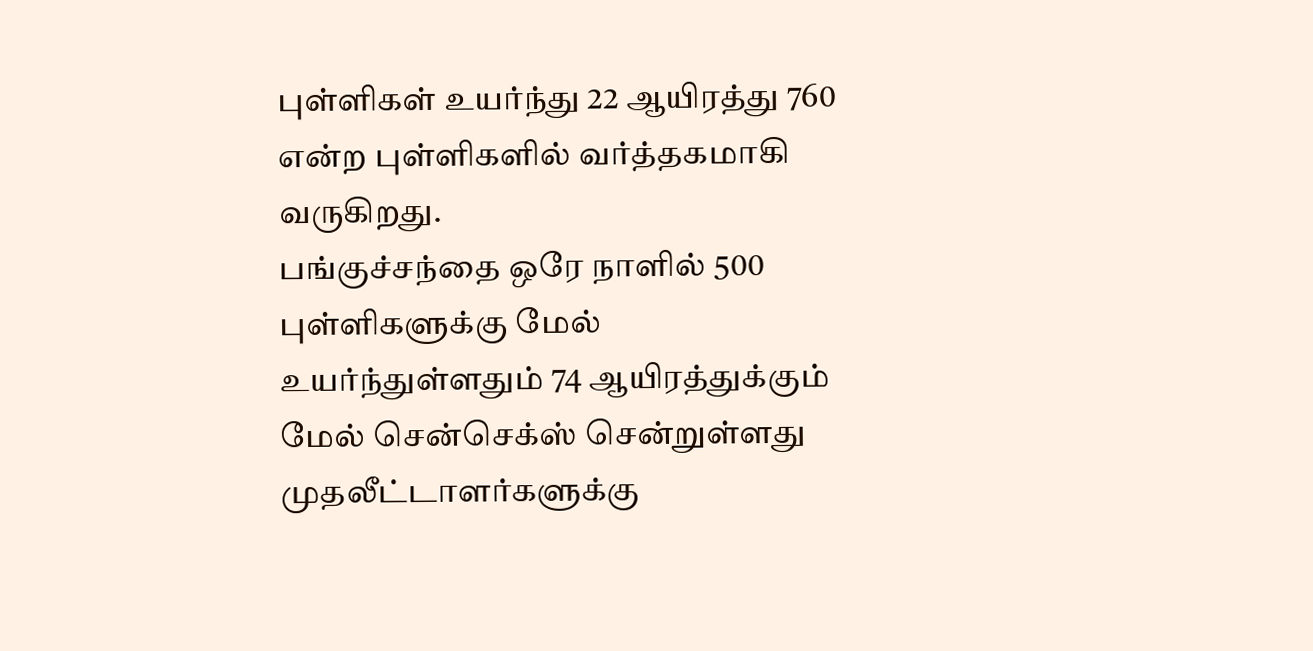புள்ளிகள் உயர்ந்து 22 ஆயிரத்து 760 என்ற புள்ளிகளில் வர்த்தகமாகி வருகிறது.
பங்குச்சந்தை ஒரே நாளில் 500 புள்ளிகளுக்கு மேல் உயர்ந்துள்ளதும் 74 ஆயிரத்துக்கும் மேல் சென்செக்ஸ் சென்றுள்ளது முதலீட்டாளர்களுக்கு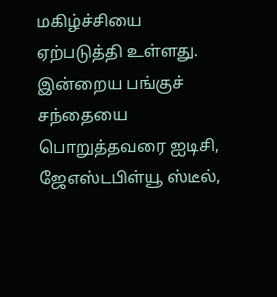மகிழ்ச்சியை ஏற்படுத்தி உள்ளது.
இன்றைய பங்குச் சந்தையை பொறுத்தவரை ஐடிசி, ஜேஎஸ்டபிள்யூ ஸ்டீல்,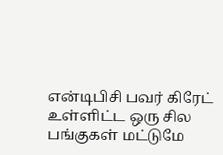என்டிபிசி பவர் கிரேட் உள்ளிட்ட ஒரு சில பங்குகள் மட்டுமே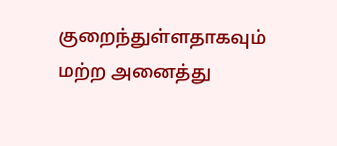குறைந்துள்ளதாகவும் மற்ற அனைத்து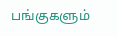பங்குகளும்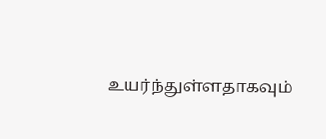உயர்ந்துள்ளதாகவும்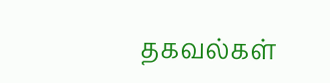தகவல்கள்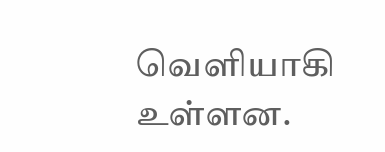வெளியாகி உள்ளன.